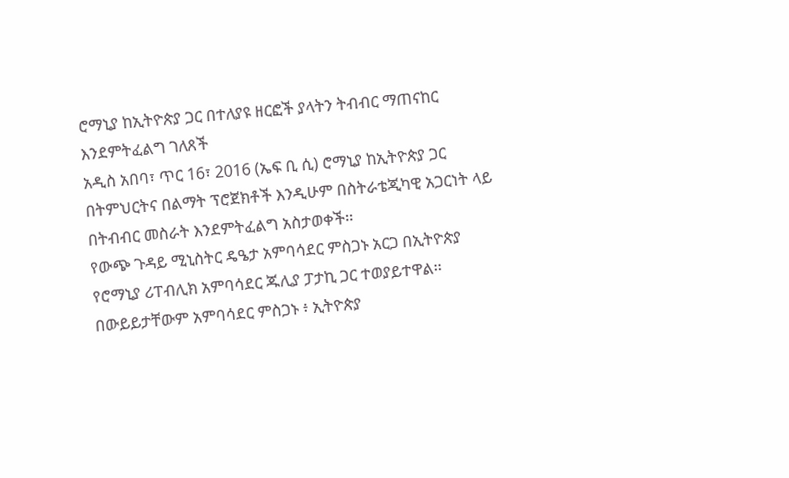ሮማኒያ ከኢትዮጵያ ጋር በተለያዩ ዘርፎች ያላትን ትብብር ማጠናከር እንደምትፈልግ ገለጸች
አዲስ አበባ፣ ጥር 16፣ 2016 (ኤፍ ቢ ሲ) ሮማኒያ ከኢትዮጵያ ጋር በትምህርትና በልማት ፕሮጀክቶች እንዲሁም በስትራቴጂካዊ አጋርነት ላይ በትብብር መስራት እንደምትፈልግ አስታወቀች፡፡
የውጭ ጉዳይ ሚኒስትር ዴዔታ አምባሳደር ምስጋኑ አርጋ በኢትዮጵያ የሮማኒያ ሪፐብሊክ አምባሳደር ጁሊያ ፓታኪ ጋር ተወያይተዋል፡፡
በውይይታቸውም አምባሳደር ምስጋኑ ፥ ኢትዮጵያ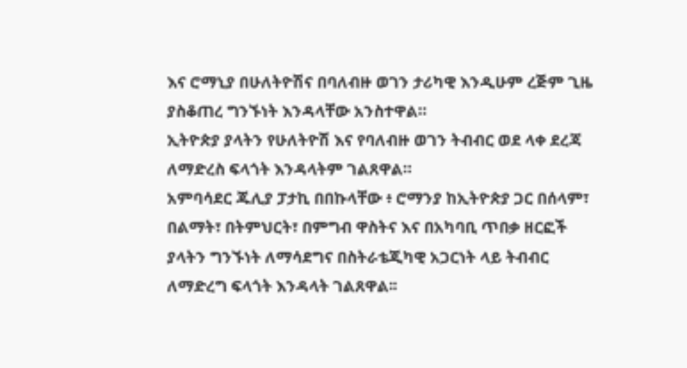እና ሮማኒያ በሁለትዮሽና በባለብዙ ወገን ታሪካዊ እንዲሁም ረጅም ጊዜ ያስቆጠረ ግንኙነት እንዳላቸው አንስተዋል።
ኢትዮጵያ ያላትን የሁለትዮሽ እና የባለብዙ ወገን ትብብር ወደ ላቀ ደረጃ ለማድረስ ፍላጎት እንዳላትም ገልጸዋል።
አምባሳደር ጁሊያ ፓታኪ በበኩላቸው ፥ ሮማንያ ከኢትዮጵያ ጋር በሰላም፣ በልማት፣ በትምህርት፣ በምግብ ዋስትና እና በአካባቢ ጥበቃ ዘርፎች ያላትን ግንኙነት ለማሳደግና በስትራቴጂካዊ አጋርነት ላይ ትብብር ለማድረግ ፍላጎት እንዳላት ገልጸዋል፡፡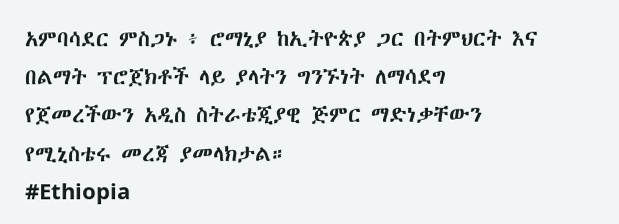አምባሳደር ምስጋኑ ፥ ሮማኒያ ከኢትዮጵያ ጋር በትምህርት እና በልማት ፕሮጀክቶች ላይ ያላትን ግንኙነት ለማሳደግ የጀመረችውን አዲስ ስትራቴጂያዊ ጅምር ማድነቃቸውን የሚኒስቴሩ መረጃ ያመላክታል።
#Ethiopia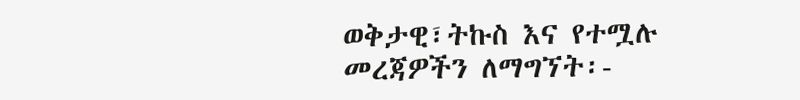ወቅታዊ፣ትኩስ እና የተሟሉ መረጃዎችን ለማግኘት፡-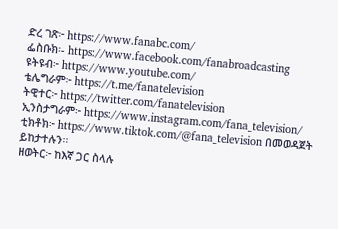ድረ ገጽ፦ https://www.fanabc.com/
ፌስቡክ፡- https://www.facebook.com/fanabroadcasting
ዩትዩብ፦ https://www.youtube.com/
ቴሌግራም፦ https://t.me/fanatelevision
ትዊተር፦ https://twitter.com/fanatelevision
ኢንስታግራም፦ https://www.instagram.com/fana_television/
ቲክቶክ፦ https://www.tiktok.com/@fana_television በመወዳጀት ይከታተሉን፡፡
ዘወትር፦ ከእኛ ጋር ስላሉ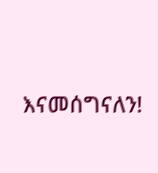እናመሰግናለን!